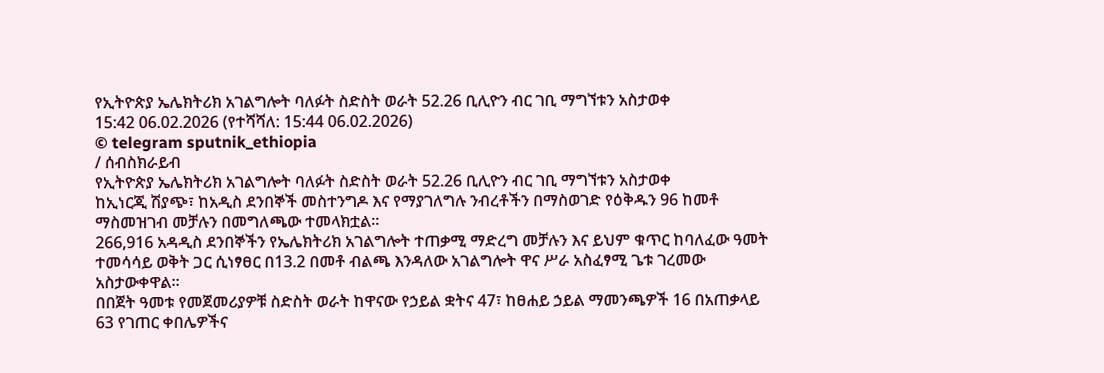የኢትዮጵያ ኤሌክትሪክ አገልግሎት ባለፉት ስድስት ወራት 52.26 ቢሊዮን ብር ገቢ ማግኘቱን አስታወቀ
15:42 06.02.2026 (የተሻሻለ: 15:44 06.02.2026)
© telegram sputnik_ethiopia
/ ሰብስክራይብ
የኢትዮጵያ ኤሌክትሪክ አገልግሎት ባለፉት ስድስት ወራት 52.26 ቢሊዮን ብር ገቢ ማግኘቱን አስታወቀ
ከኢነርጂ ሽያጭ፣ ከአዲስ ደንበኞች መስተንግዶ እና የማያገለግሉ ንብረቶችን በማስወገድ የዕቅዱን 96 ከመቶ ማስመዝገብ መቻሉን በመግለጫው ተመላክቷል፡፡
266,916 አዳዲስ ደንበኞችን የኤሌክትሪክ አገልግሎት ተጠቃሚ ማድረግ መቻሉን እና ይህም ቁጥር ከባለፈው ዓመት ተመሳሳይ ወቅት ጋር ሲነፃፀር በ13.2 በመቶ ብልጫ እንዳለው አገልግሎት ዋና ሥራ አስፈፃሚ ጌቱ ገረመው አስታውቀዋል።
በበጀት ዓመቱ የመጀመሪያዎቹ ስድስት ወራት ከዋናው የኃይል ቋትና 47፣ ከፀሐይ ኃይል ማመንጫዎች 16 በአጠቃላይ 63 የገጠር ቀበሌዎችና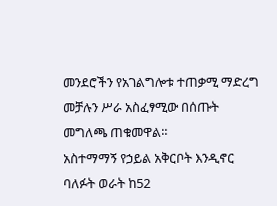መንደሮችን የአገልግሎቱ ተጠቃሚ ማድረግ መቻሉን ሥራ አስፈፃሚው በሰጡት መግለጫ ጠቁመዋል።
አስተማማኝ የኃይል አቅርቦት እንዲኖር ባለፉት ወራት ከ52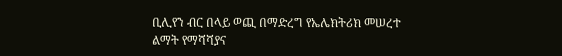ቢሊየን ብር በላይ ወጪ በማድረግ የኤሌክትሪክ መሠረተ ልማት የማሻሻያና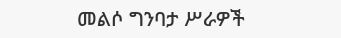መልሶ ግንባታ ሥራዎች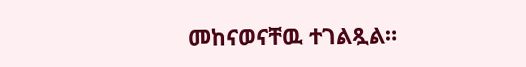መከናወናቸዉ ተገልጿል።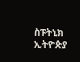ስፑትኒክ ኢትዮጵያ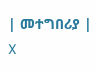| መተግበሪያ | X